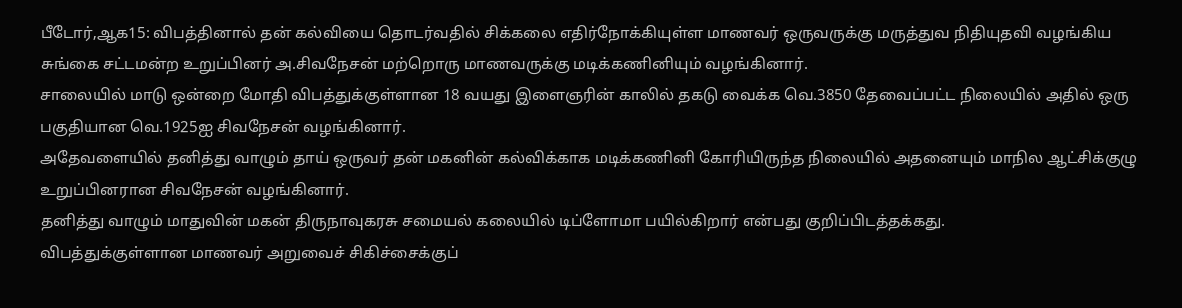பீடோர்,ஆக15: விபத்தினால் தன் கல்வியை தொடர்வதில் சிக்கலை எதிர்நோக்கியுள்ள மாணவர் ஒருவருக்கு மருத்துவ நிதியுதவி வழங்கிய சுங்கை சட்டமன்ற உறுப்பினர் அ.சிவநேசன் மற்றொரு மாணவருக்கு மடிக்கணினியும் வழங்கினார்.
சாலையில் மாடு ஒன்றை மோதி விபத்துக்குள்ளான 18 வயது இளைஞரின் காலில் தகடு வைக்க வெ.3850 தேவைப்பட்ட நிலையில் அதில் ஒரு பகுதியான வெ.1925ஐ சிவநேசன் வழங்கினார்.
அதேவளையில் தனித்து வாழும் தாய் ஒருவர் தன் மகனின் கல்விக்காக மடிக்கணினி கோரியிருந்த நிலையில் அதனையும் மாநில ஆட்சிக்குழு உறுப்பினரான சிவநேசன் வழங்கினார்.
தனித்து வாழும் மாதுவின் மகன் திருநாவுகரசு சமையல் கலையில் டிப்ளோமா பயில்கிறார் என்பது குறிப்பிடத்தக்கது.
விபத்துக்குள்ளான மாணவர் அறுவைச் சிகிச்சைக்குப்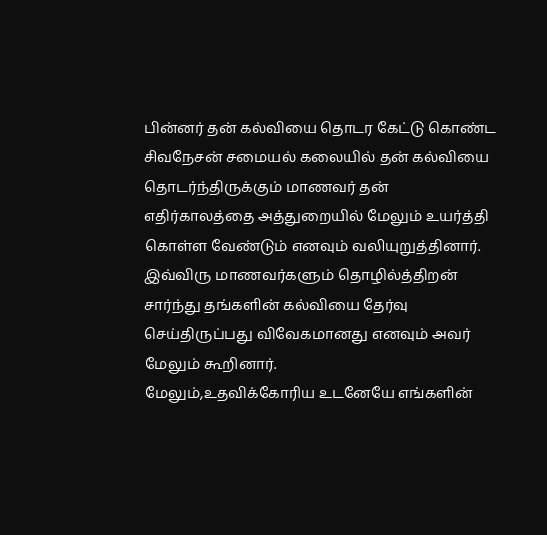பின்னர் தன் கல்வியை தொடர கேட்டு கொண்ட சிவநேசன் சமையல் கலையில் தன் கல்வியை தொடர்ந்திருக்கும் மாணவர் தன் எதிர்காலத்தை அத்துறையில் மேலும் உயர்த்தி கொள்ள வேண்டும் எனவும் வலியுறுத்தினார்.
இவ்விரு மாணவர்களும் தொழில்த்திறன் சார்ந்து தங்களின் கல்வியை தேர்வு செய்திருப்பது விவேகமானது எனவும் அவர் மேலும் கூறினார்.
மேலும்,உதவிக்கோரிய உடனேயே எங்களின்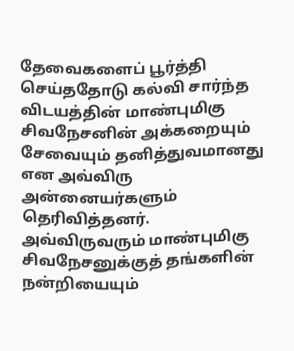தேவைகளைப் பூர்த்தி செய்ததோடு கல்வி சார்ந்த விடயத்தின் மாண்புமிகு சிவநேசனின் அக்கறையும் சேவையும் தனித்துவமானது என அவ்விரு அன்னையர்களும் தெரிவித்தனர்.
அவ்விருவரும் மாண்புமிகு சிவநேசனுக்குத் தங்களின் நன்றியையும்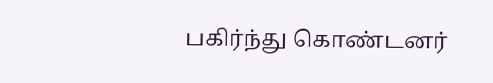பகிர்ந்து கொண்டனர்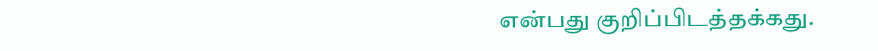என்பது குறிப்பிடத்தக்கது.